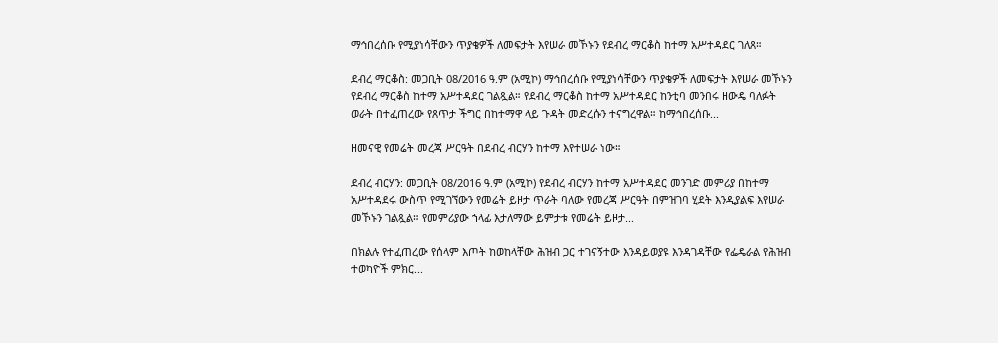ማኅበረሰቡ የሚያነሳቸውን ጥያቄዎች ለመፍታት እየሠራ መኾኑን የደብረ ማርቆስ ከተማ አሥተዳደር ገለጸ።

ደብረ ማርቆስ: መጋቢት 08/2016 ዓ.ም (አሚኮ) ማኅበረሰቡ የሚያነሳቸውን ጥያቄዎች ለመፍታት እየሠራ መኾኑን የደብረ ማርቆስ ከተማ አሥተዳደር ገልጿል። የደብረ ማርቆስ ከተማ አሥተዳደር ከንቲባ መንበሩ ዘውዴ ባለፉት ወራት በተፈጠረው የጸጥታ ችግር በከተማዋ ላይ ጉዳት መድረሱን ተናግረዋል። ከማኅበረሰቡ...

ዘመናዊ የመሬት መረጃ ሥርዓት በደብረ ብርሃን ከተማ እየተሠራ ነው።

ደብረ ብርሃን: መጋቢት 08/2016 ዓ.ም (አሚኮ) የደብረ ብርሃን ከተማ አሥተዳደር መንገድ መምሪያ በከተማ አሥተዳደሩ ውስጥ የሚገኘውን የመሬት ይዞታ ጥራት ባለው የመረጃ ሥርዓት በምዝገባ ሂደት እንዲያልፍ እየሠራ መኾኑን ገልጿል። የመምሪያው ኀላፊ እታለማው ይምታቱ የመሬት ይዞታ...

በክልሉ የተፈጠረው የሰላም እጦት ከወከላቸው ሕዝብ ጋር ተገናኝተው እንዳይወያዩ እንዳገዳቸው የፌዴራል የሕዝብ ተወካዮች ምክር...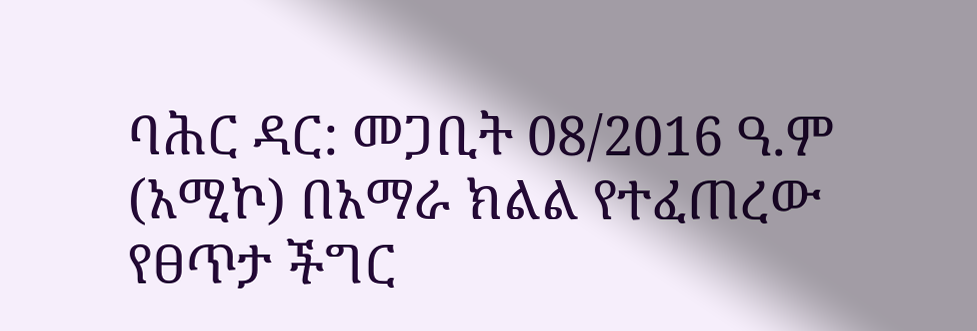ባሕር ዳር: መጋቢት 08/2016 ዓ.ም (አሚኮ) በአማራ ክልል የተፈጠረው የፀጥታ ችግር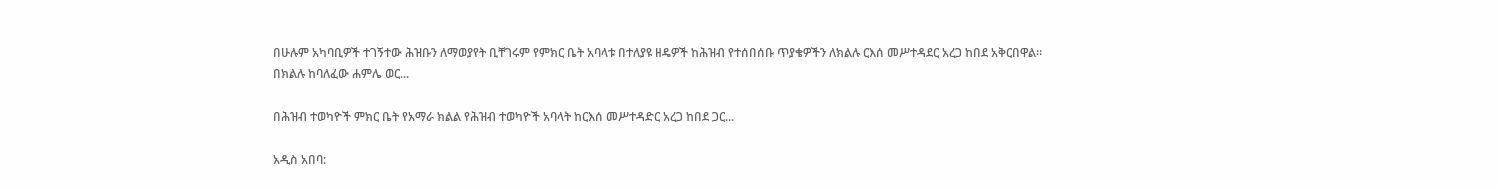በሁሉም አካባቢዎች ተገኝተው ሕዝቡን ለማወያየት ቢቸገሩም የምክር ቤት አባላቱ በተለያዩ ዘዴዎች ከሕዝብ የተሰበሰቡ ጥያቄዎችን ለክልሉ ርእሰ መሥተዳደር አረጋ ከበደ አቅርበዋል። በክልሉ ከባለፈው ሐምሌ ወር...

በሕዝብ ተወካዮች ምክር ቤት የአማራ ክልል የሕዝብ ተወካዮች አባላት ከርእሰ መሥተዳድር አረጋ ከበደ ጋር...

አዲስ አበባ: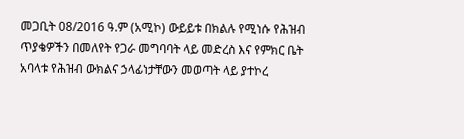መጋቢት 08/2016 ዓ.ም (አሚኮ) ውይይቱ በክልሉ የሚነሱ የሕዝብ ጥያቄዎችን በመለየት የጋራ መግባባት ላይ መድረስ እና የምክር ቤት አባላቱ የሕዝብ ውክልና ኃላፊነታቸውን መወጣት ላይ ያተኮረ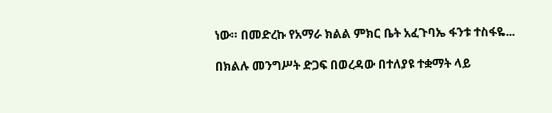ነው። በመድረኩ የአማራ ክልል ምክር ቤት አፈጉባኤ ፋንቱ ተስፋዬ...

በክልሉ መንግሥት ድጋፍ በወረዳው በተለያዩ ተቋማት ላይ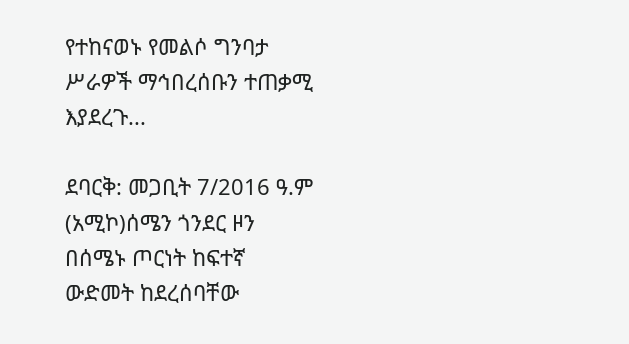የተከናወኑ የመልሶ ግንባታ ሥራዎች ማኅበረሰቡን ተጠቃሚ እያደረጉ...

ደባርቅ: መጋቢት 7/2016 ዓ.ም (አሚኮ)ሰሜን ጎንደር ዞን በሰሜኑ ጦርነት ከፍተኛ ውድመት ከደረሰባቸው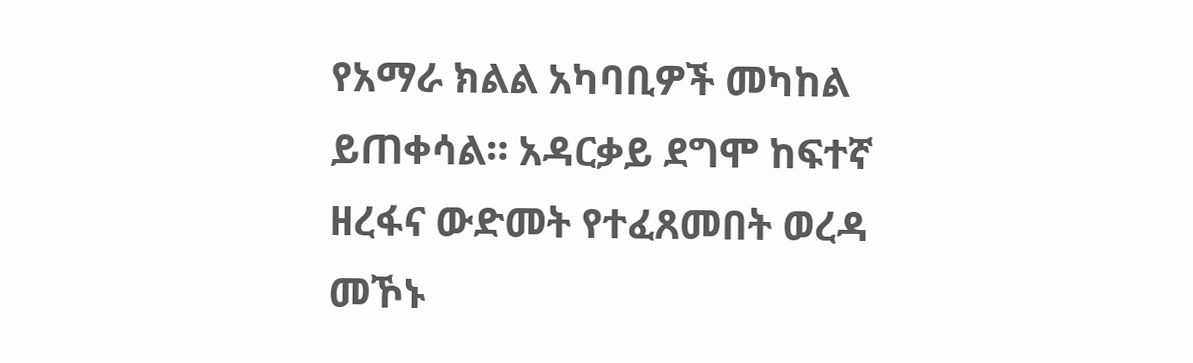የአማራ ክልል አካባቢዎች መካከል ይጠቀሳል። አዳርቃይ ደግሞ ከፍተኛ ዘረፋና ውድመት የተፈጸመበት ወረዳ መኾኑ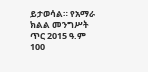ይታወሳል። የአማራ ክልል መንግሥት ጥር 2015 ዓ.ም 100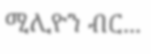ሚሊዮን ብር...